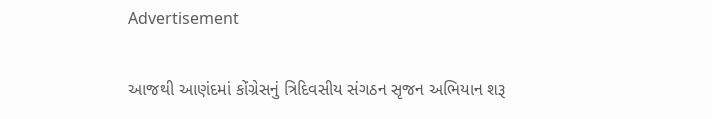Advertisement

આજથી આણંદમાં કોંગ્રેસનું ત્રિદિવસીય સંગઠન સૃજન અભિયાન શરૂ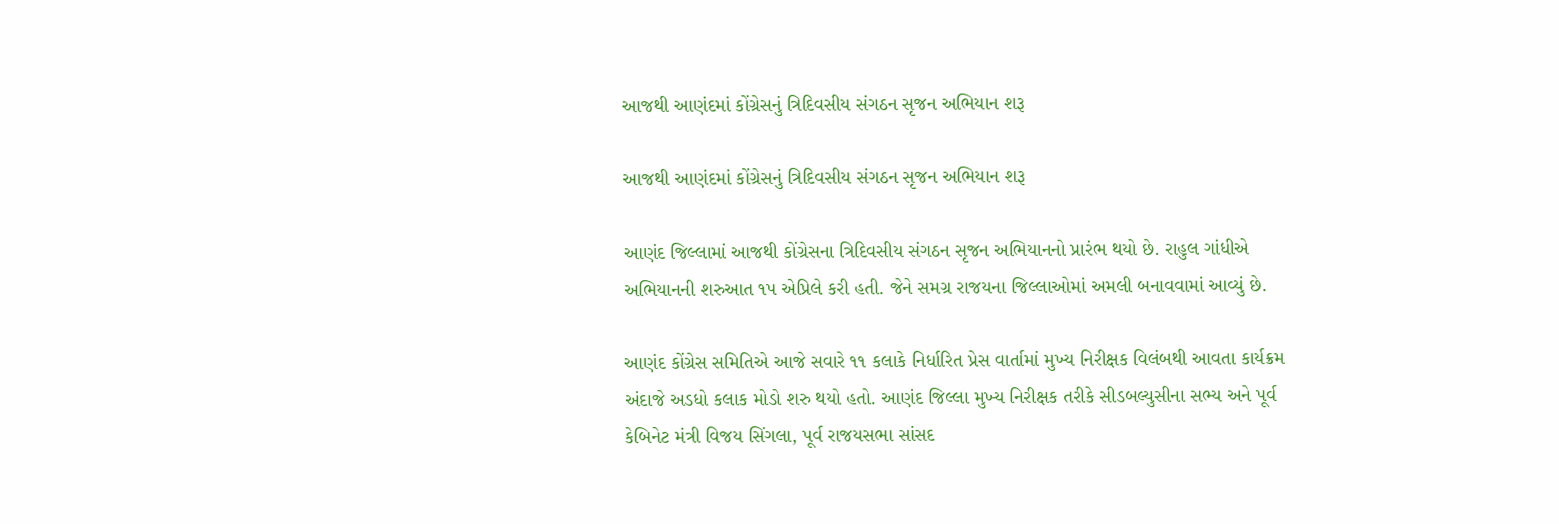આજથી આણંદમાં કોંગ્રેસનું ત્રિદિવસીય સંગઠન સૃજન અભિયાન શરૂ

આજથી આણંદમાં કોંગ્રેસનું ત્રિદિવસીય સંગઠન સૃજન અભિયાન શરૂ

આણંદ જિલ્લામાં આજથી કોંગ્રેસના ત્રિદિવસીય સંગઠન સૃજન અભિયાનનો પ્રારંભ થયો છે. રાહુલ ગાંધીએ અભિયાનની શરુઆત ૧પ એપ્રિલે કરી હતી. જેને સમગ્ર રાજયના જિલ્લાઓમાં અમલી બનાવવામાં આવ્યું છે.

આણંદ કોંગ્રેસ સમિતિએ આજે સવારે ૧૧ કલાકે નિર્ધારિત પ્રેસ વાર્તામાં મુખ્ય નિરીક્ષક વિલંબથી આવતા કાર્યક્રમ અંદાજે અડધો કલાક મોડો શરુ થયો હતો. આણંદ જિલ્લા મુખ્ય નિરીક્ષક તરીકે સીડબલ્યુસીના સભ્ય અને પૂર્વ કેબિનેટ મંત્રી વિજય સિંગલા, પૂર્વ રાજયસભા સાંસદ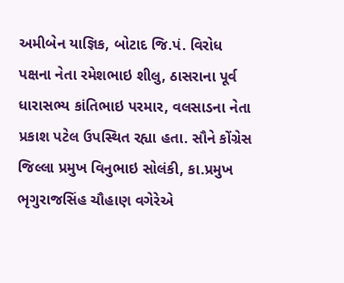અમીબેન યાજ્ઞિક, બોટાદ જિ.પં. વિરોધ પક્ષના નેતા રમેશભાઇ શીલુ, ઠાસરાના પૂર્વ ધારાસભ્ય કાંતિભાઇ પરમાર, વલસાડના નેતા પ્રકાશ પટેલ ઉપસ્થિત રહ્યા હતા. સૌને કોંગ્રેસ જિલ્લા પ્રમુખ વિનુભાઇ સોલંકી, કા.પ્રમુખ ભૃગુરાજસિંહ ચૌહાણ વગેરેએ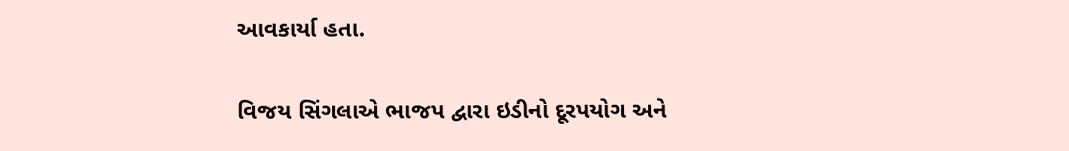આવકાર્યા હતા.

વિજય સિંગલાએ ભાજપ દ્વારા ઇડીનો દૂરપયોગ અને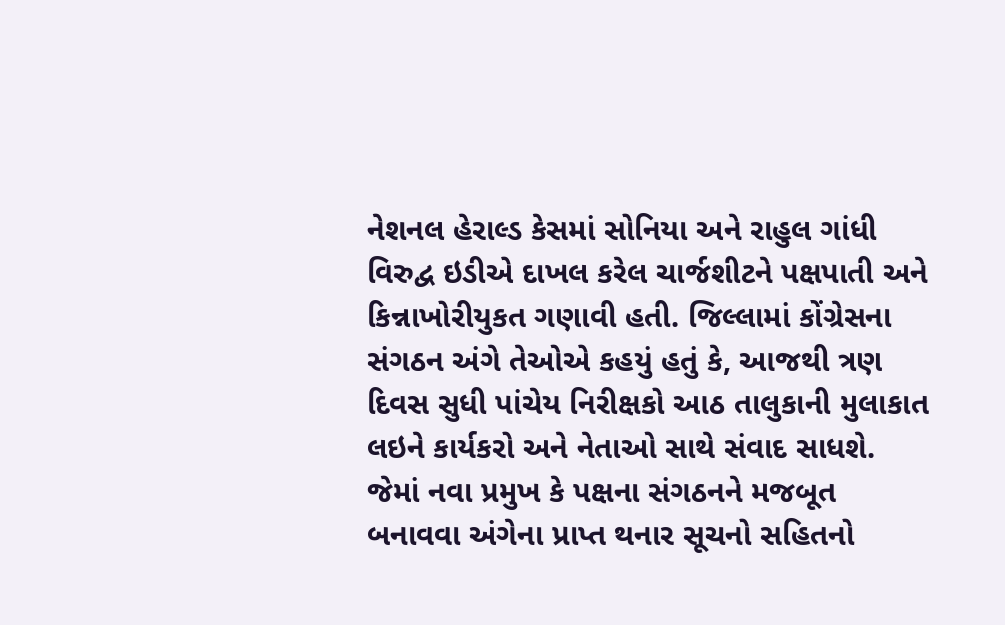નેશનલ હેરાલ્ડ કેસમાં સોનિયા અને રાહુલ ગાંધી વિરુદ્વ ઇડીએ દાખલ કરેલ ચાર્જશીટને પક્ષપાતી અને કિન્નાખોરીયુકત ગણાવી હતી. જિલ્લામાં કોંગ્રેસના સંગઠન અંગે તેઓએ કહયું હતું કે, આજથી ત્રણ દિવસ સુધી પાંચેય નિરીક્ષકો આઠ તાલુકાની મુલાકાત લઇને કાર્યકરો અને નેતાઓ સાથે સંવાદ સાધશે. જેમાં નવા પ્રમુખ કે પક્ષના સંગઠનને મજબૂત બનાવવા અંગેના પ્રાપ્ત થનાર સૂચનો સહિતનો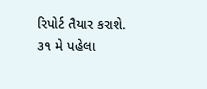રિપોર્ટ તૈયાર કરાશે. ૩૧ મે પહેલા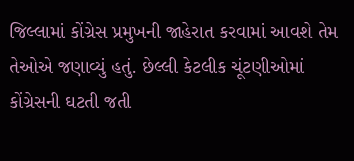જિલ્લામાં કોંગ્રેસ પ્રમુખની જાહેરાત કરવામાં આવશે તેમ તેઓએ જણાવ્યું હતું. છેલ્લી કેટલીક ચૂંટણીઓમાં કોંગ્રેસની ઘટતી જતી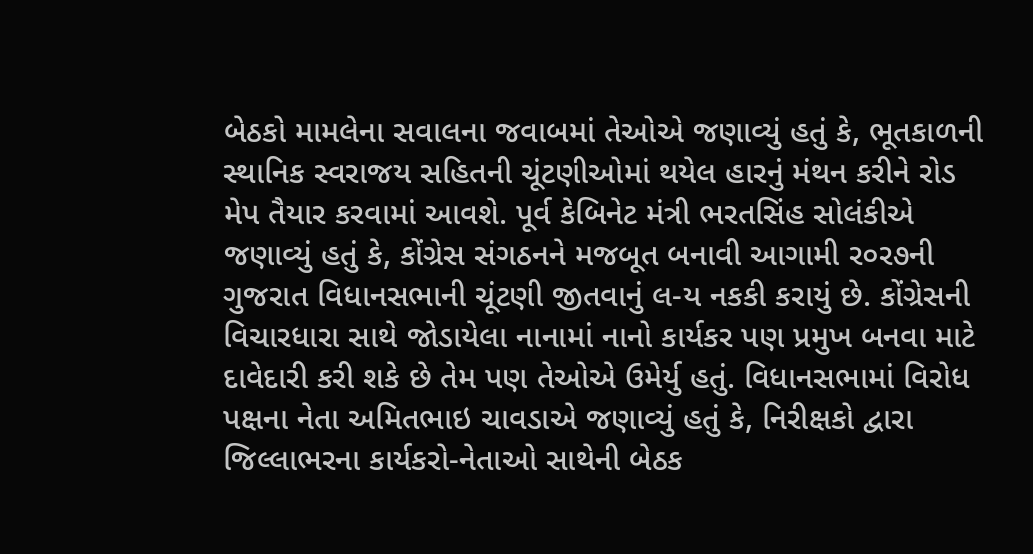બેઠકો મામલેના સવાલના જવાબમાં તેઓએ જણાવ્યું હતું કે, ભૂતકાળની સ્થાનિક સ્વરાજય સહિતની ચૂંટણીઓમાં થયેલ હારનું મંથન કરીને રોડ મેપ તૈયાર કરવામાં આવશે. પૂર્વ કેબિનેટ મંત્રી ભરતસિંહ સોલંકીએ જણાવ્યું હતું કે, કોંગ્રેસ સંગઠનને મજબૂત બનાવી આગામી ર૦ર૭ની ગુજરાત વિધાનસભાની ચૂંટણી જીતવાનું લ-ય નકકી કરાયું છે. કોંગ્રેસની વિચારધારા સાથે જોડાયેલા નાનામાં નાનો કાર્યકર પણ પ્રમુખ બનવા માટે દાવેદારી કરી શકે છે તેમ પણ તેઓએ ઉમેર્યુ હતું. વિધાનસભામાં વિરોધ પક્ષના નેતા અમિતભાઇ ચાવડાએ જણાવ્યું હતું કે, નિરીક્ષકો દ્વારા જિલ્લાભરના કાર્યકરો-નેતાઓ સાથેની બેઠક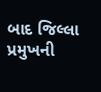બાદ જિલ્લા પ્રમુખની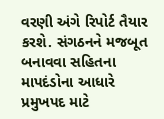વરણી અંગે રિપોર્ટ તૈયાર કરશે. સંગઠનને મજબૂત બનાવવા સહિતના માપદંડોના આધારે પ્રમુખપદ માટે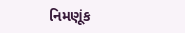નિમણૂંક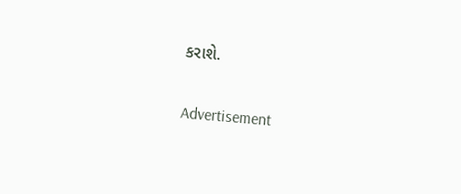કરાશે.

Advertisement